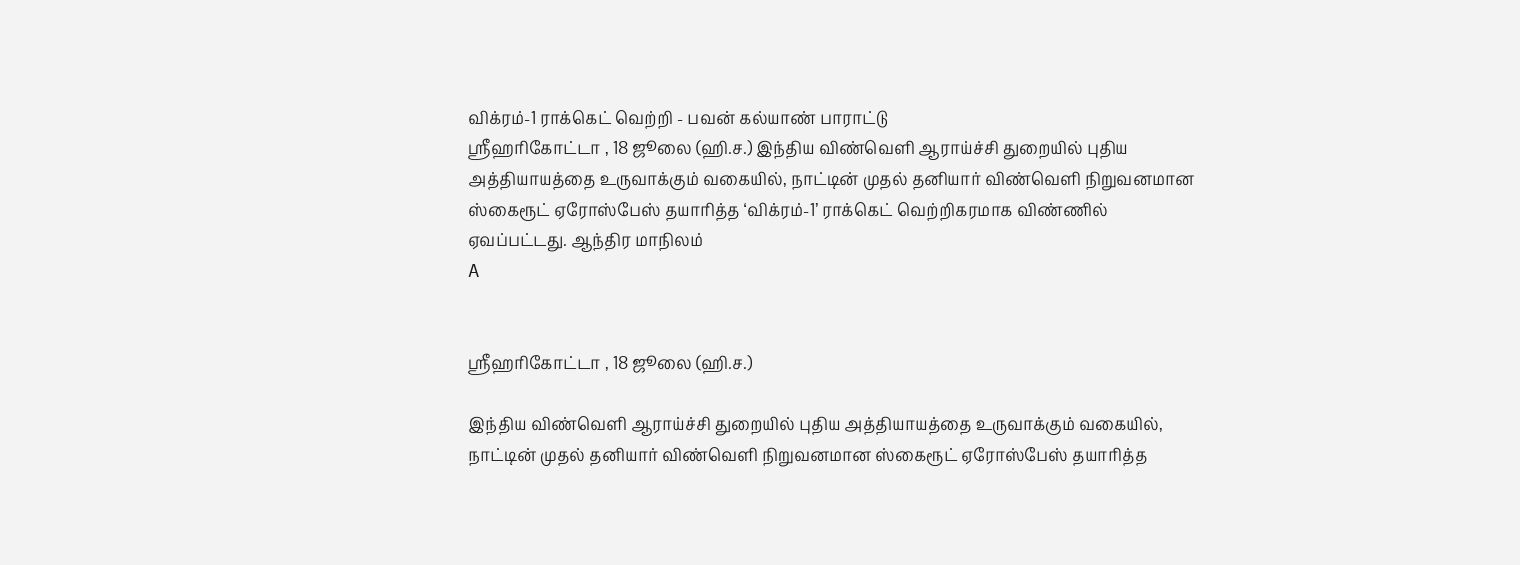விக்ரம்-1 ராக்கெட் வெற்றி - பவன் கல்யாண் பாராட்டு
ஸ்ரீஹரிகோட்டா , 18 ஜூலை (ஹி.ச.) இந்திய விண்வெளி ஆராய்ச்சி துறையில் புதிய அத்தியாயத்தை உருவாக்கும் வகையில், நாட்டின் முதல் தனியார் விண்வெளி நிறுவனமான ஸ்கைரூட் ஏரோஸ்பேஸ் தயாரித்த ‘விக்ரம்-1’ ராக்கெட் வெற்றிகரமாக விண்ணில் ஏவப்பட்டது. ஆந்திர மாநிலம்
A


ஸ்ரீஹரிகோட்டா , 18 ஜூலை (ஹி.ச.)

இந்திய விண்வெளி ஆராய்ச்சி துறையில் புதிய அத்தியாயத்தை உருவாக்கும் வகையில், நாட்டின் முதல் தனியார் விண்வெளி நிறுவனமான ஸ்கைரூட் ஏரோஸ்பேஸ் தயாரித்த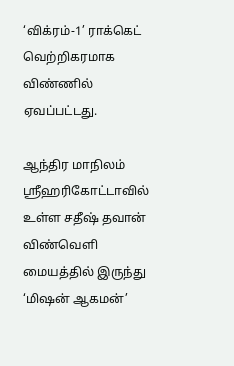‘விக்ரம்-1’ ராக்கெட் வெற்றிகரமாக விண்ணில் ஏவப்பட்டது.

ஆந்திர மாநிலம் ஸ்ரீஹரிகோட்டாவில் உள்ள சதீஷ் தவான் விண்வெளி மையத்தில் இருந்து ‘மிஷன் ஆகமன்’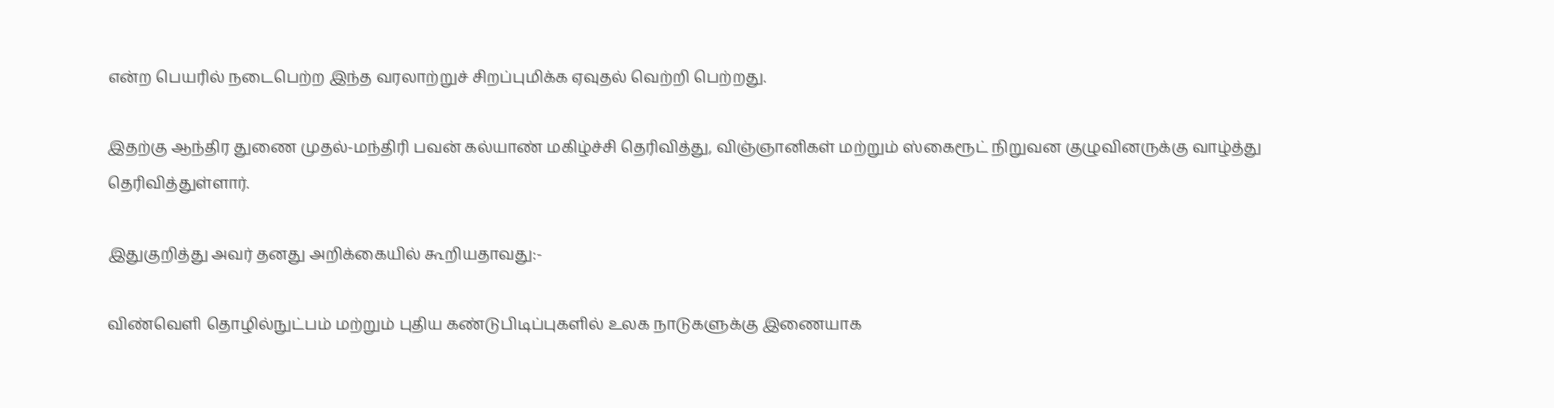என்ற பெயரில் நடைபெற்ற இந்த வரலாற்றுச் சிறப்புமிக்க ஏவுதல் வெற்றி பெற்றது.

இதற்கு ஆந்திர துணை முதல்-மந்திரி பவன் கல்யாண் மகிழ்ச்சி தெரிவித்து, விஞ்ஞானிகள் மற்றும் ஸ்கைரூட் நிறுவன குழுவினருக்கு வாழ்த்து தெரிவித்துள்ளார்.

இதுகுறித்து அவர் தனது அறிக்கையில் கூறியதாவது:-

விண்வெளி தொழில்நுட்பம் மற்றும் புதிய கண்டுபிடிப்புகளில் உலக நாடுகளுக்கு இணையாக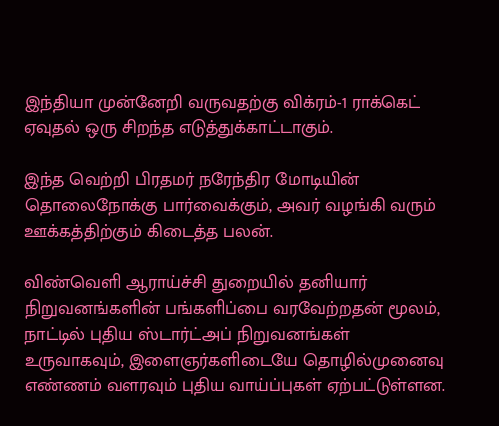இந்தியா முன்னேறி வருவதற்கு விக்ரம்-1 ராக்கெட் ஏவுதல் ஒரு சிறந்த எடுத்துக்காட்டாகும்.

இந்த வெற்றி பிரதமர் நரேந்திர மோடியின் தொலைநோக்கு பார்வைக்கும், அவர் வழங்கி வரும் ஊக்கத்திற்கும் கிடைத்த பலன்.

விண்வெளி ஆராய்ச்சி துறையில் தனியார் நிறுவனங்களின் பங்களிப்பை வரவேற்றதன் மூலம், நாட்டில் புதிய ஸ்டார்ட்அப் நிறுவனங்கள் உருவாகவும், இளைஞர்களிடையே தொழில்முனைவு எண்ணம் வளரவும் புதிய வாய்ப்புகள் ஏற்பட்டுள்ளன.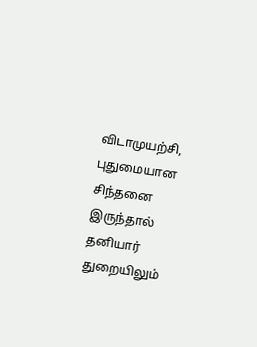விடாமுயற்சி, புதுமையான சிந்தனை இருந்தால் தனியார் துறையிலும்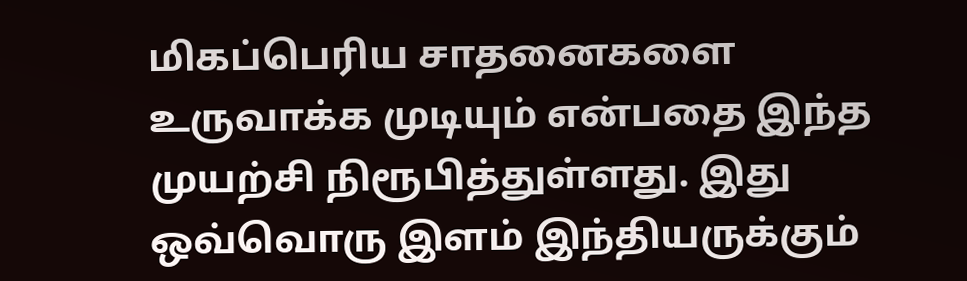மிகப்பெரிய சாதனைகளை உருவாக்க முடியும் என்பதை இந்த முயற்சி நிரூபித்துள்ளது. இது ஒவ்வொரு இளம் இந்தியருக்கும்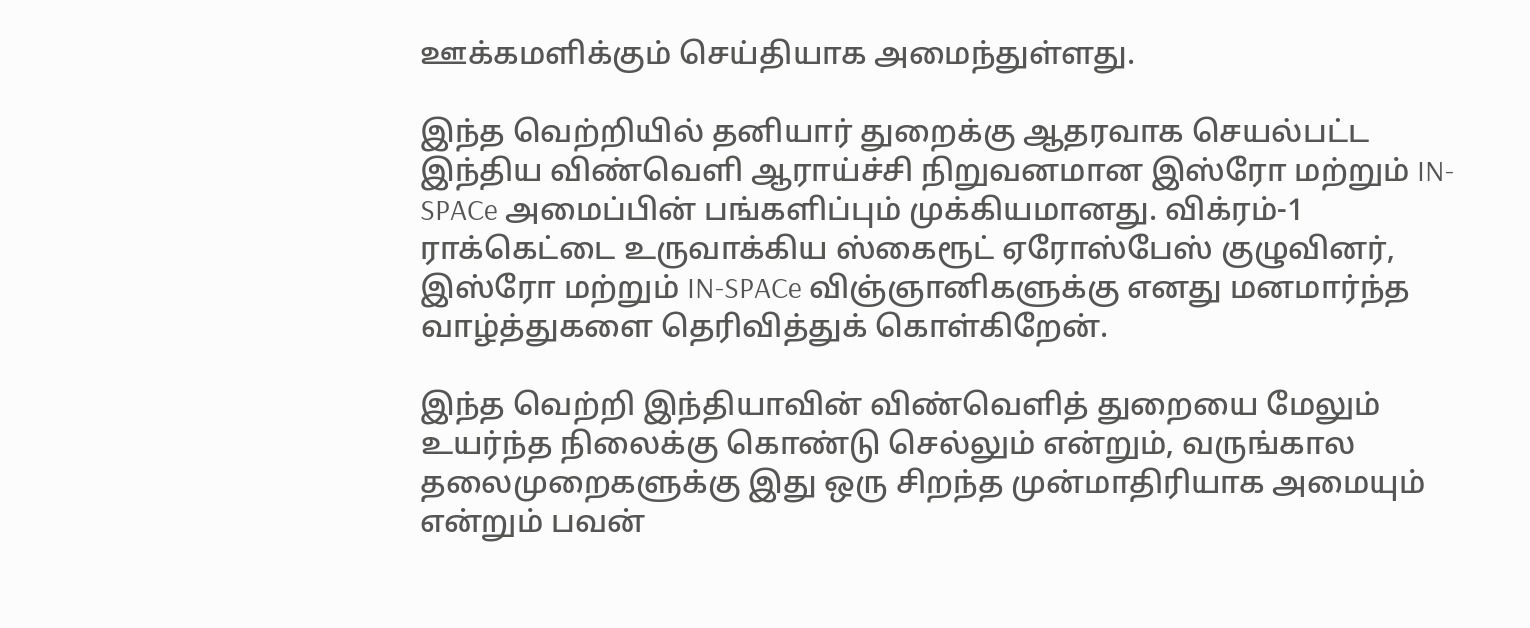ஊக்கமளிக்கும் செய்தியாக அமைந்துள்ளது.

இந்த வெற்றியில் தனியார் துறைக்கு ஆதரவாக செயல்பட்ட இந்திய விண்வெளி ஆராய்ச்சி நிறுவனமான இஸ்ரோ மற்றும் IN-SPACe அமைப்பின் பங்களிப்பும் முக்கியமானது. விக்ரம்-1 ராக்கெட்டை உருவாக்கிய ஸ்கைரூட் ஏரோஸ்பேஸ் குழுவினர், இஸ்ரோ மற்றும் IN-SPACe விஞ்ஞானிகளுக்கு எனது மனமார்ந்த வாழ்த்துகளை தெரிவித்துக் கொள்கிறேன்.

இந்த வெற்றி இந்தியாவின் விண்வெளித் துறையை மேலும் உயர்ந்த நிலைக்கு கொண்டு செல்லும் என்றும், வருங்கால தலைமுறைகளுக்கு இது ஒரு சிறந்த முன்மாதிரியாக அமையும் என்றும் பவன்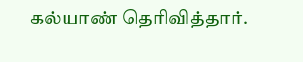கல்யாண் தெரிவித்தார்.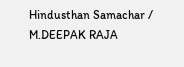Hindusthan Samachar / M.DEEPAK RAJA